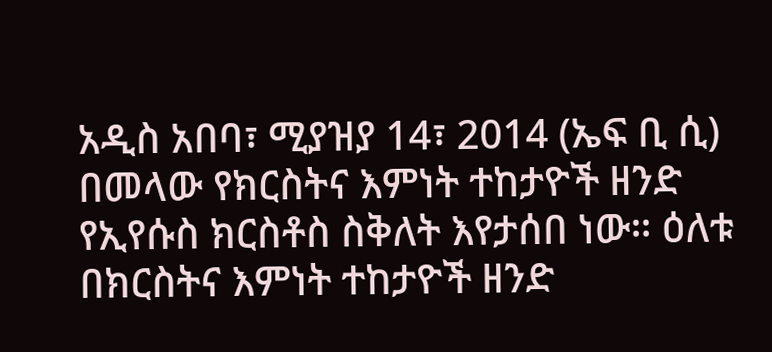አዲስ አበባ፣ ሚያዝያ 14፣ 2014 (ኤፍ ቢ ሲ) በመላው የክርስትና እምነት ተከታዮች ዘንድ የኢየሱስ ክርስቶስ ስቅለት እየታሰበ ነው። ዕለቱ በክርስትና እምነት ተከታዮች ዘንድ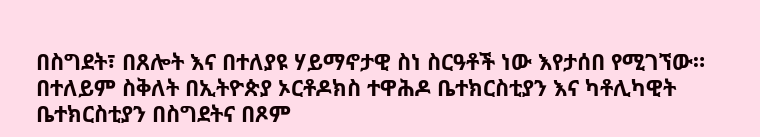በስግደት፣ በጸሎት እና በተለያዩ ሃይማኖታዊ ስነ ስርዓቶች ነው እየታሰበ የሚገኘው። በተለይም ስቅለት በኢትዮጵያ ኦርቶዶክስ ተዋሕዶ ቤተክርስቲያን እና ካቶሊካዊት ቤተክርስቲያን በስግደትና በጾም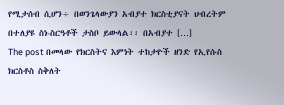የሚታሰብ ሲሆን÷ በወንጌላውያን አብያተ ክርስቲያናት ህብረትም በተለያዩ ስነ-ስርዓቶች ታስቦ ይውላል፡፡ በአብያተ […]
The post በመላው የክርስትና እምነት ተከታዮች ዘንድ የኢየሱስ ክርስቶስ ስቅለት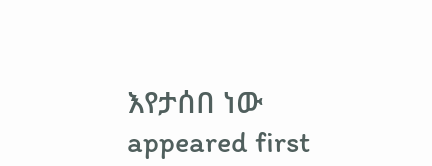እየታሰበ ነው appeared first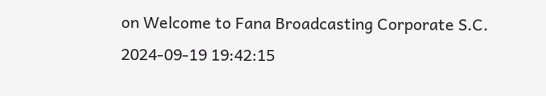on Welcome to Fana Broadcasting Corporate S.C.
2024-09-19 19:42:15